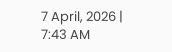7 April, 2026 | 7:43 AM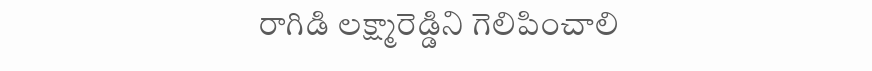రాగిడి లక్ష్మారెడ్డిని గెలిపించాలి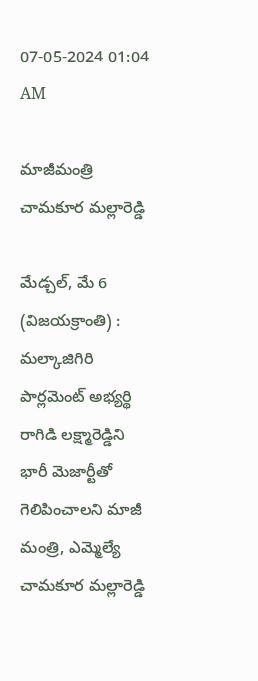07-05-2024 01:04 AM

మాజీమంత్రి చామకూర మల్లారెడ్డి

మేడ్చల్, మే 6 (విజయక్రాంతి) : మల్కాజిగిరి పార్లమెంట్ అభ్యర్థి రాగిడి లక్ష్మారెడ్డిని భారీ మెజార్టీతో గెలిపించాలని మాజీ మంత్రి, ఎమ్మెల్యే చామకూర మల్లారెడ్డి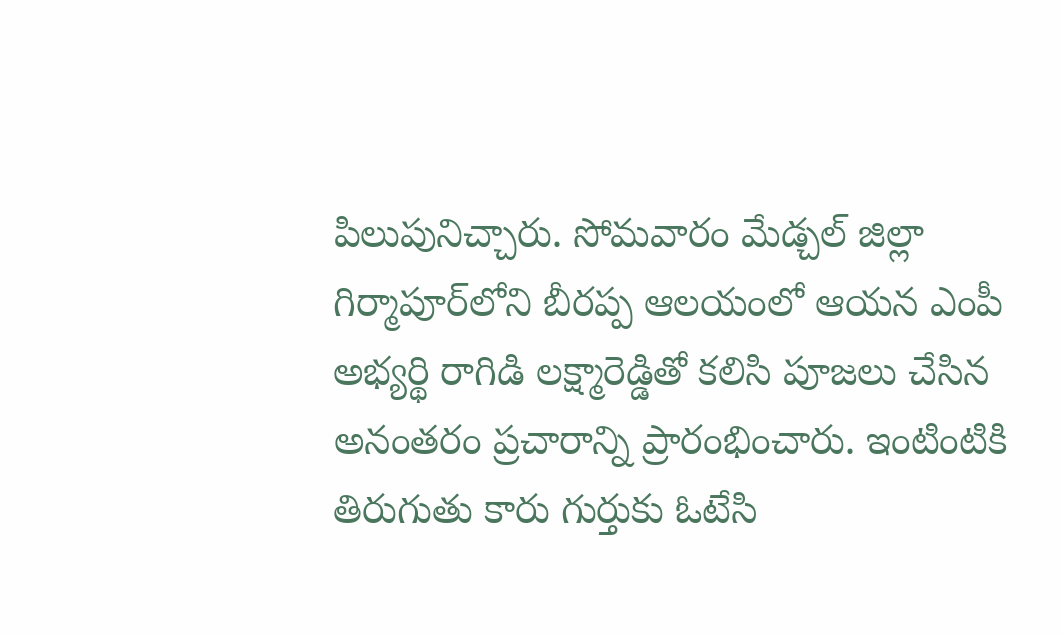పిలుపునిచ్చారు. సోమవారం మేడ్చల్ జిల్లా గిర్మాపూర్‌లోని బీరప్ప ఆలయంలో ఆయన ఎంపీ అభ్యర్థి రాగిడి లక్ష్మారెడ్డితో కలిసి పూజలు చేసిన అనంతరం ప్రచారాన్ని ప్రారంభించారు. ఇంటింటికి తిరుగుతు కారు గుర్తుకు ఓటేసి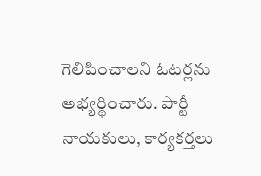గెలిపించాలని ఓటర్లను అభ్యర్థించారు. పార్టీ నాయకులు, కార్యకర్తలు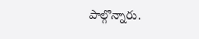పాల్గొన్నారు.